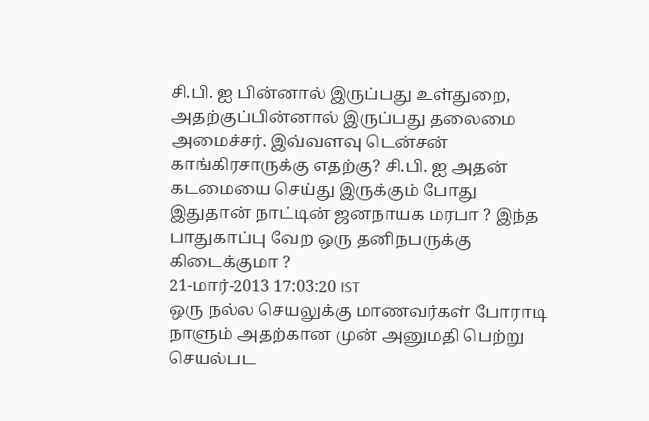சி.பி. ஐ பின்னால் இருப்பது உள்துறை, அதற்குப்பின்னால் இருப்பது தலைமை அமைச்சர். இவ்வளவு டென்சன் காங்கிரசாருக்கு எதற்கு? சி.பி. ஐ அதன் கடமையை செய்து இருக்கும் போது இதுதான் நாட்டின் ஜனநாயக மரபா ? இந்த பாதுகாப்பு வேற ஒரு தனிநபருக்கு கிடைக்குமா ?
21-மார்-2013 17:03:20 IST
ஒரு நல்ல செயலுக்கு மாணவர்கள் போராடி நாளும் அதற்கான முன் அனுமதி பெற்று செயல்பட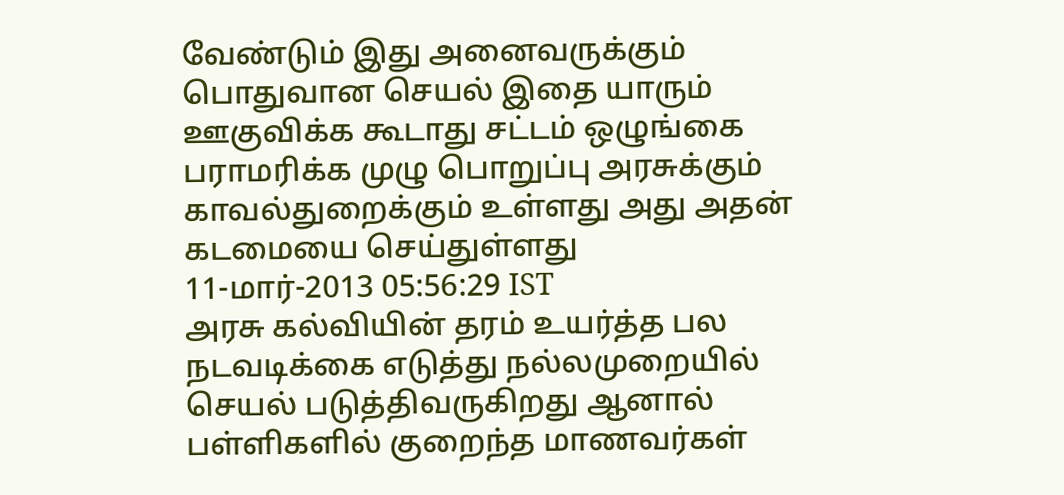வேண்டும் இது அனைவருக்கும் பொதுவான செயல் இதை யாரும் ஊகுவிக்க கூடாது சட்டம் ஒழுங்கை பராமரிக்க முழு பொறுப்பு அரசுக்கும் காவல்துறைக்கும் உள்ளது அது அதன் கடமையை செய்துள்ளது
11-மார்-2013 05:56:29 IST
அரசு கல்வியின் தரம் உயர்த்த பல நடவடிக்கை எடுத்து நல்லமுறையில் செயல் படுத்திவருகிறது ஆனால் பள்ளிகளில் குறைந்த மாணவர்கள்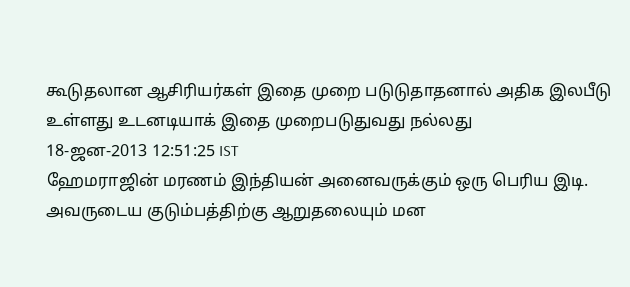கூடுதலான ஆசிரியர்கள் இதை முறை படுடுதாதனால் அதிக இலபீடு உள்ளது உடனடியாக் இதை முறைபடுதுவது நல்லது
18-ஜன-2013 12:51:25 IST
ஹேமராஜின் மரணம் இந்தியன் அனைவருக்கும் ஒரு பெரிய இடி. அவருடைய குடும்பத்திற்கு ஆறுதலையும் மன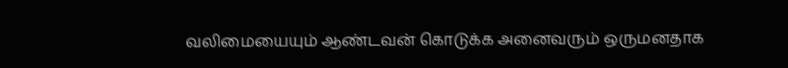வலிமையையும் ஆண்டவன் கொடுக்க அனைவரும் ஒருமனதாக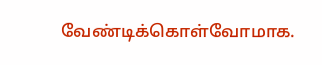வேண்டிக்கொள்வோமாக.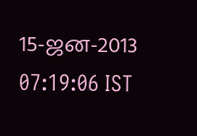15-ஜன-2013 07:19:06 IST